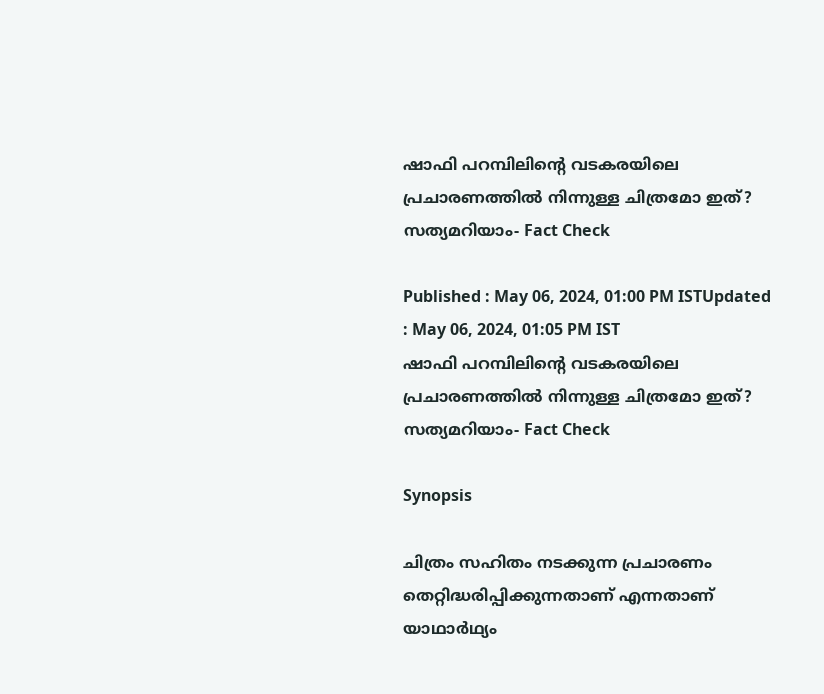ഷാഫി പറമ്പിലിന്‍റെ വടകരയിലെ പ്രചാരണത്തില്‍ നിന്നുള്ള ചിത്രമോ ഇത്? സത്യമറിയാം- Fact Check

Published : May 06, 2024, 01:00 PM ISTUpdated : May 06, 2024, 01:05 PM IST
ഷാഫി പറമ്പിലിന്‍റെ വടകരയിലെ പ്രചാരണത്തില്‍ നിന്നുള്ള ചിത്രമോ ഇത്? സത്യമറിയാം- Fact Check

Synopsis

ചിത്രം സഹിതം നടക്കുന്ന പ്രചാരണം തെറ്റിദ്ധരിപ്പിക്കുന്നതാണ് എന്നതാണ് യാഥാര്‍ഥ്യം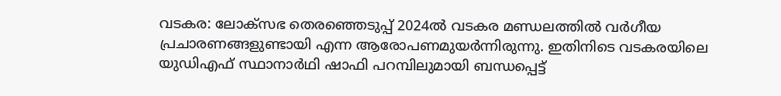വടകര: ലോക്‌സഭ തെരഞ്ഞെടുപ്പ് 2024ല്‍ വടകര മണ്ഡലത്തില്‍ വര്‍ഗീയ പ്രചാരണങ്ങളുണ്ടായി എന്ന ആരോപണമുയര്‍ന്നിരുന്നു. ഇതിനിടെ വടകരയിലെ യുഡിഎഫ് സ്ഥാനാര്‍ഥി ഷാഫി പറമ്പിലുമായി ബന്ധപ്പെട്ട്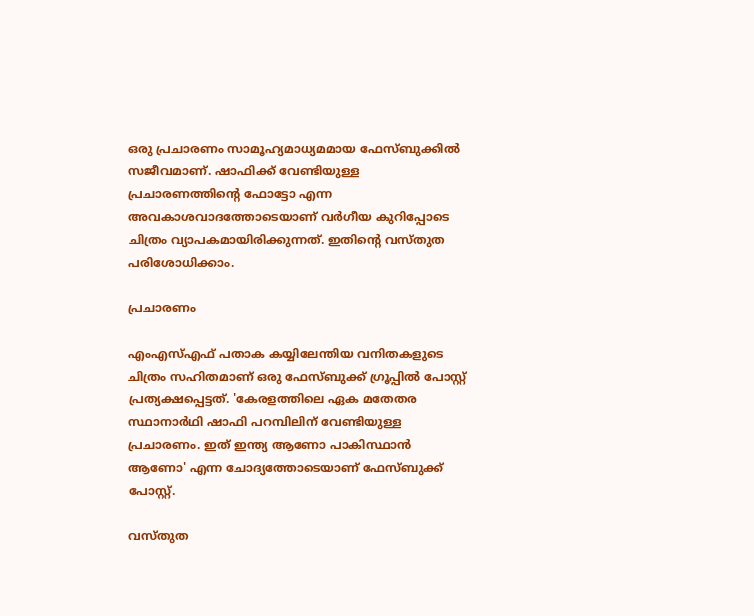ഒരു പ്രചാരണം സാമൂഹ്യമാധ്യമമായ ഫേസ്‌ബുക്കില്‍ സജീവമാണ്. ഷാഫിക്ക് വേണ്ടിയുള്ള പ്രചാരണത്തിന്‍റെ ഫോട്ടോ എന്ന അവകാശവാദത്തോടെയാണ് വര്‍ഗീയ കുറിപ്പോടെ ചിത്രം വ്യാപകമായിരിക്കുന്നത്. ഇതിന്‍റെ വസ്തുത പരിശോധിക്കാം.

പ്രചാരണം

എംഎസ്എഫ് പതാക കയ്യിലേന്തിയ വനിതകളുടെ ചിത്രം സഹിതമാണ് ഒരു ഫേസ്‌ബുക്ക് ഗ്രൂപ്പില്‍ പോസ്റ്റ് പ്രത്യക്ഷപ്പെട്ടത്. 'കേരളത്തിലെ ഏക മതേതര സ്ഥാനാര്‍ഥി ഷാഫി പറമ്പിലിന് വേണ്ടിയുള്ള പ്രചാരണം. ഇത് ഇന്ത്യ ആണോ പാകിസ്ഥാന്‍ ആണോ' എന്ന ചോദ്യത്തോടെയാണ് ഫേസ്ബുക്ക് പോസ്റ്റ്.

വസ്തുത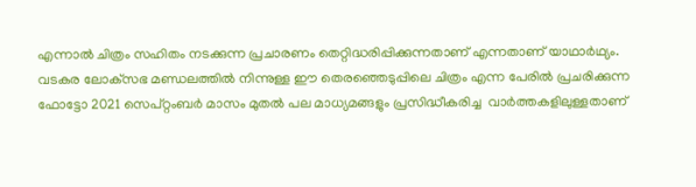എന്നാല്‍ ചിത്രം സഹിതം നടക്കുന്ന പ്രചാരണം തെറ്റിദ്ധരിപ്പിക്കുന്നതാണ് എന്നതാണ് യാഥാര്‍ഥ്യം. വടകര ലോക്‌സഭ മണ്ഡലത്തില്‍ നിന്നുള്ള ഈ തെരഞ്ഞെടുപ്പിലെ ചിത്രം എന്ന പേരില്‍ പ്രചരിക്കുന്ന ഫോട്ടോ 2021 സെപ്റ്റംബര്‍ മാസം മുതല്‍ പല മാധ്യമങ്ങളും പ്രസിദ്ധീകരിച്ച  വാര്‍ത്തകളിലുള്ളതാണ്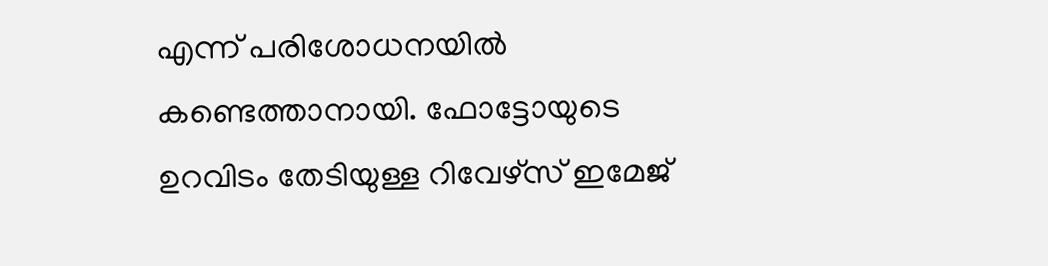എന്ന് പരിശോധനയില്‍ കണ്ടെത്താനായി. ഫോട്ടോയുടെ ഉറവിടം തേടിയുള്ള റിവേഴ്സ് ഇമേജ്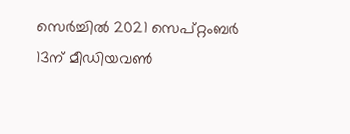സെര്‍ച്ചില്‍ 2021 സെപ്റ്റംബര്‍ 13ന് മീഡിയവണ്‍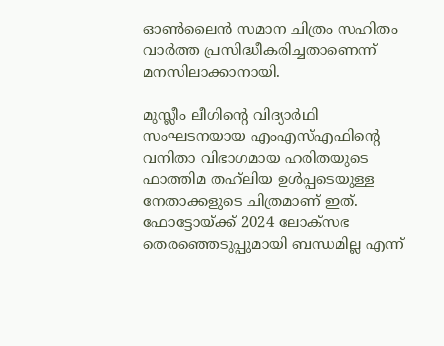ഓണ്‍ലൈന്‍ സമാന ചിത്രം സഹിതം വാര്‍ത്ത പ്രസിദ്ധീകരിച്ചതാണെന്ന് മനസിലാക്കാനായി.

മുസ്ലീം ലീഗിന്‍റെ വിദ്യാര്‍ഥി സംഘടനയായ എംഎസ്എഫിന്‍റെ വനിതാ വിഭാഗമായ ഹരിതയുടെ ഫാത്തിമ തഹ്‌ലിയ ഉള്‍പ്പടെയുള്ള നേതാക്കളുടെ ചിത്രമാണ് ഇത്. ഫോട്ടോയ്ക്ക് 2024 ലോക്‌സഭ തെരഞ്ഞെടുപ്പുമായി ബന്ധമില്ല എന്ന്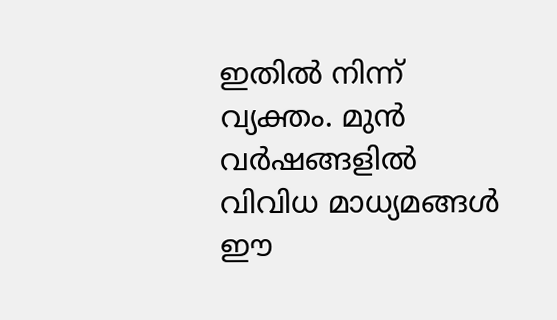ഇതില്‍ നിന്ന് വ്യക്തം. മുന്‍ വര്‍ഷങ്ങളില്‍ വിവിധ മാധ്യമങ്ങള്‍ ഈ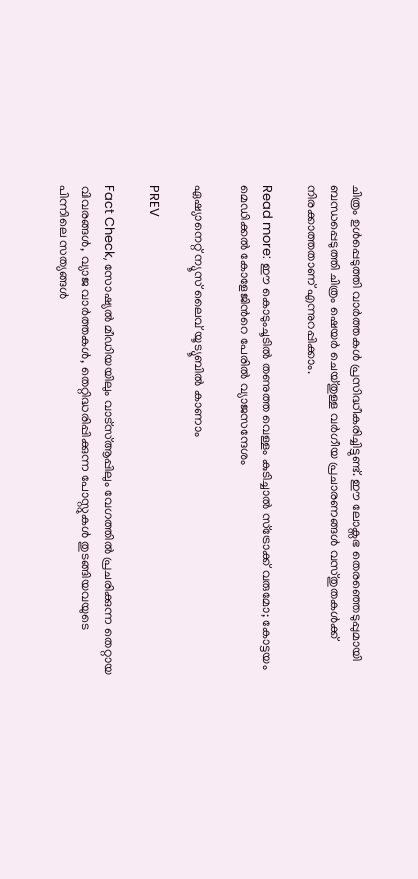ചിത്രം ഉള്‍പ്പെടുത്തി വാര്‍ത്തകള്‍ പ്രസിദ്ധീകരിച്ചിട്ടുണ്ട്. ഈ ലോക്സഭ തെരഞ്ഞെടുപ്പുമായി ബന്ധപ്പെടുത്തി ചിത്രം ഷെയര്‍ ചെയ്‌തുള്ള വര്‍ഗീയ പ്രചാരണങ്ങള്‍ വസ്തുതകള്‍ക്ക് നിരക്കാത്തതാണ് എന്നുറപ്പിക്കാം.

Read more: ഈ കൊടുംചൂടില്‍ തണുത്ത വെള്ളം കുടിച്ചാല്‍ സ്ട്രോക്ക് വരുമോ; കോട്ടയം മെഡിക്കല്‍ കോളേജിന്‍റെ പേരില്‍ വ്യാജസന്ദേശം

ഏഷ്യാനെറ്റ് ന്യൂസ് ലൈവ് യൂട്യൂബിൽ കാണാം

PREV

Fact Check, സോഷ്യൽ മീഡിയയിലും വാട്സ്ആപ്പിലും വേഗത്തിൽ പ്രചരിക്കുന്ന തെറ്റായ വിവരങ്ങൾ, വ്യാജ വാർത്തകൾ, തെറ്റിദ്ധരിപ്പിക്കുന്ന പോസ്റ്റുകൾ തുടങ്ങിയവയുടെ പിന്നിലെ സത്യങ്ങൾ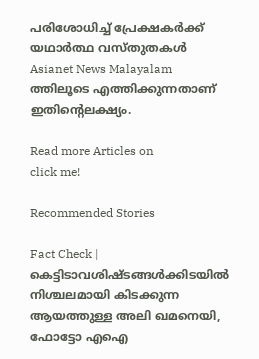പരിശോധിച്ച് പ്രേക്ഷകർക്ക് യഥാർത്ഥ വസ്തുതകൾ Asianet News Malayalam ത്തിലൂടെ എത്തിക്കുന്നതാണ് ഇതിന്‍റെലക്ഷ്യം.

Read more Articles on
click me!

Recommended Stories

Fact Check | കെട്ടിടാവശിഷ്‍ടങ്ങള്‍ക്കിടയില്‍ നിശ്ചലമായി കിടക്കുന്ന ആയത്തുള്ള അലി ഖമനെയി, ഫോട്ടോ എഐ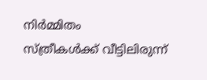നിർമ്മിതം
സ്ത്രീകൾക്ക് വീട്ടിലിരുന്ന്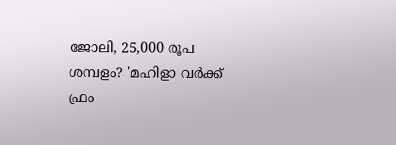ജോലി, 25,000 രൂപ ശമ്പളം? 'മഹിളാ വർക്ക് ഫ്രം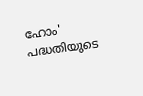ഹോം' പദ്ധതിയുടെ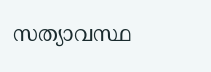സത്യാവസ്ഥ